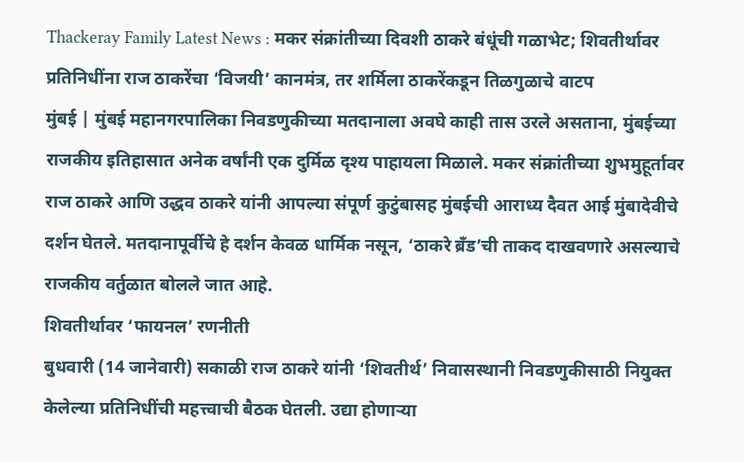Thackeray Family Latest News : मकर संक्रांतीच्या दिवशी ठाकरे बंधूंची गळाभेट; शिवतीर्थावर प्रतिनिधींना राज ठाकरेंचा ‘विजयी’ कानमंत्र, तर शर्मिला ठाकरेंकडून तिळगुळाचे वाटप
मुंबई | मुंबई महानगरपालिका निवडणुकीच्या मतदानाला अवघे काही तास उरले असताना, मुंबईच्या राजकीय इतिहासात अनेक वर्षांनी एक दुर्मिळ दृश्य पाहायला मिळाले. मकर संक्रांतीच्या शुभमुहूर्तावर राज ठाकरे आणि उद्धव ठाकरे यांनी आपल्या संपूर्ण कुटुंबासह मुंबईची आराध्य दैवत आई मुंबादेवीचे दर्शन घेतले. मतदानापूर्वीचे हे दर्शन केवळ धार्मिक नसून, ‘ठाकरे ब्रँड’ची ताकद दाखवणारे असल्याचे राजकीय वर्तुळात बोलले जात आहे.
शिवतीर्थावर ‘फायनल’ रणनीती
बुधवारी (14 जानेवारी) सकाळी राज ठाकरे यांनी ‘शिवतीर्थ’ निवासस्थानी निवडणुकीसाठी नियुक्त केलेल्या प्रतिनिधींची महत्त्वाची बैठक घेतली. उद्या होणाऱ्या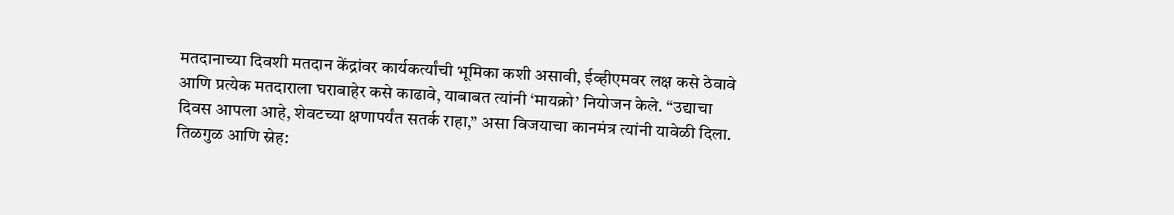मतदानाच्या दिवशी मतदान केंद्रांवर कार्यकर्त्यांची भूमिका कशी असावी, ईव्हीएमवर लक्ष कसे ठेवावे आणि प्रत्येक मतदाराला घराबाहेर कसे काढावे, याबाबत त्यांनी ‘मायक्रो’ नियोजन केले. “उद्याचा दिवस आपला आहे, शेवटच्या क्षणापर्यंत सतर्क राहा,” असा विजयाचा कानमंत्र त्यांनी यावेळी दिला.
तिळगुळ आणि स्नेह: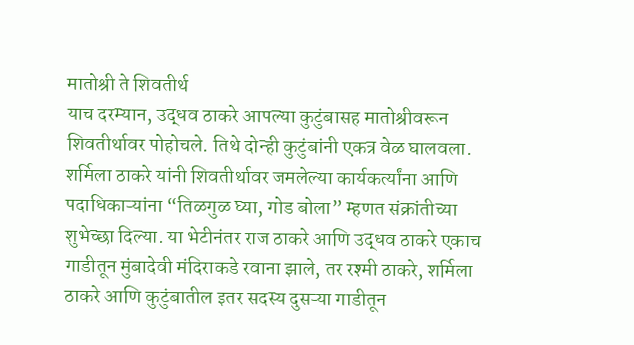मातोश्री ते शिवतीर्थ
याच दरम्यान, उद्धव ठाकरे आपल्या कुटुंबासह मातोश्रीवरून शिवतीर्थावर पोहोचले. तिथे दोन्ही कुटुंबांनी एकत्र वेळ घालवला. शर्मिला ठाकरे यांनी शिवतीर्थावर जमलेल्या कार्यकर्त्यांना आणि पदाधिकाऱ्यांना “तिळगुळ घ्या, गोड बोला” म्हणत संक्रांतीच्या शुभेच्छा दिल्या. या भेटीनंतर राज ठाकरे आणि उद्धव ठाकरे एकाच गाडीतून मुंबादेवी मंदिराकडे रवाना झाले, तर रश्मी ठाकरे, शर्मिला ठाकरे आणि कुटुंबातील इतर सदस्य दुसऱ्या गाडीतून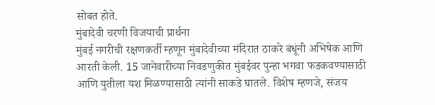सोबत होते.
मुंबादेवी चरणी विजयाची प्रार्थना
मुंबई नगरीची रक्षणकर्ती म्हणून मुंबादेवीच्या मंदिरात ठाकरे बंधूंनी अभिषेक आणि आरती केली. 15 जानेवारीच्या निवडणुकीत मुंबईवर पुन्हा भगवा फडकवण्यासाठी आणि युतीला यश मिळण्यासाठी त्यांनी साकडे घातले. विशेष म्हणजे, संजय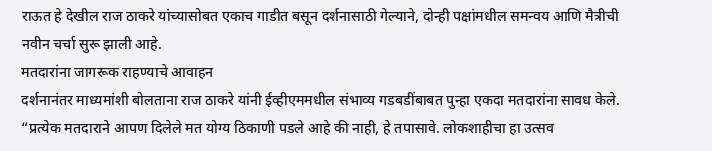राऊत हे देखील राज ठाकरे यांच्यासोबत एकाच गाडीत बसून दर्शनासाठी गेल्याने, दोन्ही पक्षांमधील समन्वय आणि मैत्रीची नवीन चर्चा सुरू झाली आहे.
मतदारांना जागरूक राहण्याचे आवाहन
दर्शनानंतर माध्यमांशी बोलताना राज ठाकरे यांनी ईव्हीएममधील संभाव्य गडबडींबाबत पुन्हा एकदा मतदारांना सावध केले. “प्रत्येक मतदाराने आपण दिलेले मत योग्य ठिकाणी पडले आहे की नाही, हे तपासावे. लोकशाहीचा हा उत्सव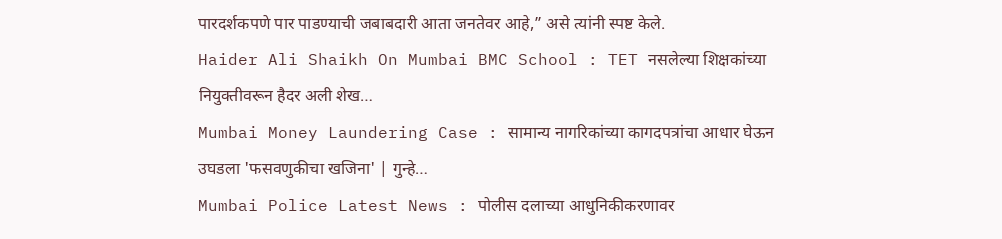पारदर्शकपणे पार पाडण्याची जबाबदारी आता जनतेवर आहे,” असे त्यांनी स्पष्ट केले.
Haider Ali Shaikh On Mumbai BMC School : TET नसलेल्या शिक्षकांच्या नियुक्तीवरून हैदर अली शेख…
Mumbai Money Laundering Case : सामान्य नागरिकांच्या कागदपत्रांचा आधार घेऊन उघडला 'फसवणुकीचा खजिना' | गुन्हे…
Mumbai Police Latest News : पोलीस दलाच्या आधुनिकीकरणावर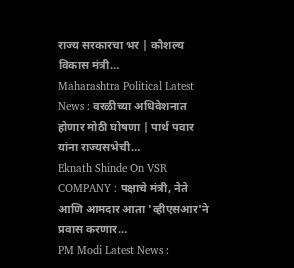राज्य सरकारचा भर | कौशल्य विकास मंत्री…
Maharashtra Political Latest News : वरळीच्या अधिवेशनात होणार मोठी घोषणा | पार्थ पवार यांना राज्यसभेची…
Eknath Shinde On VSR COMPANY : पक्षाचे मंत्री, नेते आणि आमदार आता 'व्हीएसआर'ने प्रवास करणार…
PM Modi Latest News :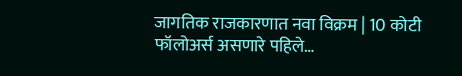जागतिक राजकारणात नवा विक्रम | 10 कोटी फॉलोअर्स असणारे पहिले…